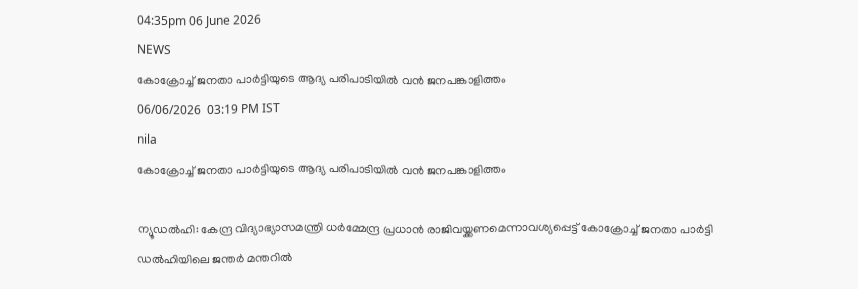04:35pm 06 June 2026
NEWS
കോക്രോച്ച് ജനതാ പാർട്ടിയുടെ ആദ്യ പരിപാടിയിൽ വൻ ജനപങ്കാളിത്തം
06/06/2026  03:19 PM IST
nila
കോക്രോച്ച് ജനതാ പാർട്ടിയുടെ ആദ്യ പരിപാടിയിൽ വൻ ജനപങ്കാളിത്തം

ന്യൂഡൽഹി: കേന്ദ്ര വിദ്യാഭ്യാസമന്ത്രി ധർമ്മേന്ദ്ര പ്രധാൻ രാജിവയ്ക്കണമെന്നാവശ്യപ്പെട്ട് കോക്രോച്ച് ജനതാ പാർട്ടി ഡൽഹിയിലെ ജന്തർ മന്തറിൽ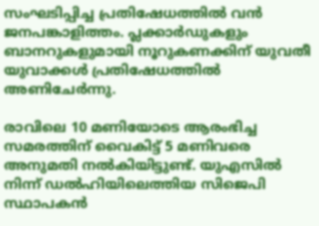സംഘടിപ്പിച്ച പ്രതിഷേധത്തിൽ വൻ ജനപങ്കാളിത്തം. പ്ലക്കാർഡുകളും ബാനറുകളുമായി നൂറുകണക്കിന് യുവതീ യുവാക്കൾ പ്രതിഷേധത്തിൽ അണിചേർന്നു.

രാവിലെ 10 മണിയോടെ ആരംഭിച്ച സമരത്തിന് വൈകിട്ട് 5 മണിവരെ അനുമതി നൽകിയിട്ടുണ്ട്. യുഎസിൽ നിന്ന് ഡൽഹിയിലെത്തിയ സിജെപി സ്ഥാപകൻ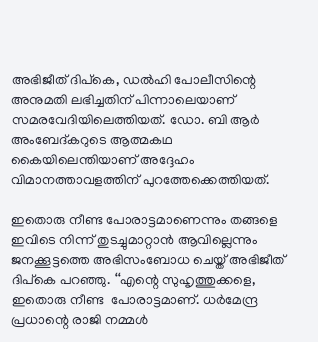അഭിജീത് ദിപ്കെ, ഡൽഹി പോലീസിന്റെ അനുമതി ലഭിച്ചതിന് പിന്നാലെയാണ് സമരവേദിയിലെത്തിയത്. ഡോ. ബി ആർ അംബേദ്കറുടെ ആത്മകഥ കൈയിലെന്തിയാണ് അദ്ദേഹം വിമാനത്താവളത്തിന് പുറത്തേക്കെത്തിയത്.

ഇതൊരു നീണ്ട പോരാട്ടമാണെന്നും തങ്ങളെ ഇവിടെ നിന്ന് തുടച്ചുമാറ്റാൻ ആവില്ലെന്നും ജനക്കൂട്ടത്തെ അഭിസംബോധ ചെയ്ത് അഭിജീത് ദിപ്കെ പറഞ്ഞു. ‘‘എന്റെ സുഹൃത്തുക്കളെ, ഇതൊരു നീണ്ട  പോരാട്ടമാണ്. ധർമേന്ദ്ര പ്രധാന്റെ രാജി നമ്മൾ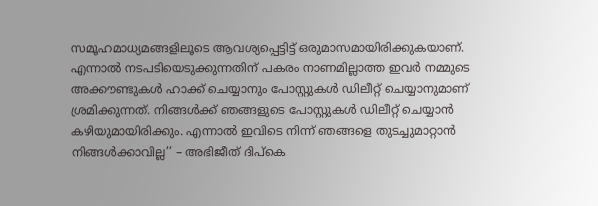സമൂഹമാധ്യമങ്ങളിലൂടെ ആവശ്യപ്പെട്ടിട്ട് ഒരുമാസമായിരിക്കുകയാണ്. എന്നാൽ നടപടിയെടുക്കുന്നതിന് പകരം നാണമില്ലാത്ത ഇവർ നമ്മുടെ അക്കൗണ്ടുകൾ ഹാക്ക് ചെയ്യാനും പോസ്റ്റുകൾ ഡിലീറ്റ് ചെയ്യാനുമാണ് ശ്രമിക്കുന്നത്. നിങ്ങൾക്ക് ഞങ്ങളുടെ പോസ്റ്റുകൾ ഡിലീറ്റ് ചെയ്യാൻ കഴിയുമായിരിക്കും. എന്നാൽ ഇവിടെ നിന്ന് ഞങ്ങളെ തുടച്ചുമാറ്റാൻ നിങ്ങൾക്കാവില്ല’’ – അഭിജീത് ദിപ്കെ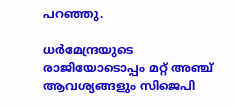പറഞ്ഞു.

ധർമേന്ദ്രയുടെ രാജിയോടൊപ്പം മറ്റ് അഞ്ച് ആവശ്യങ്ങളും സിജെപി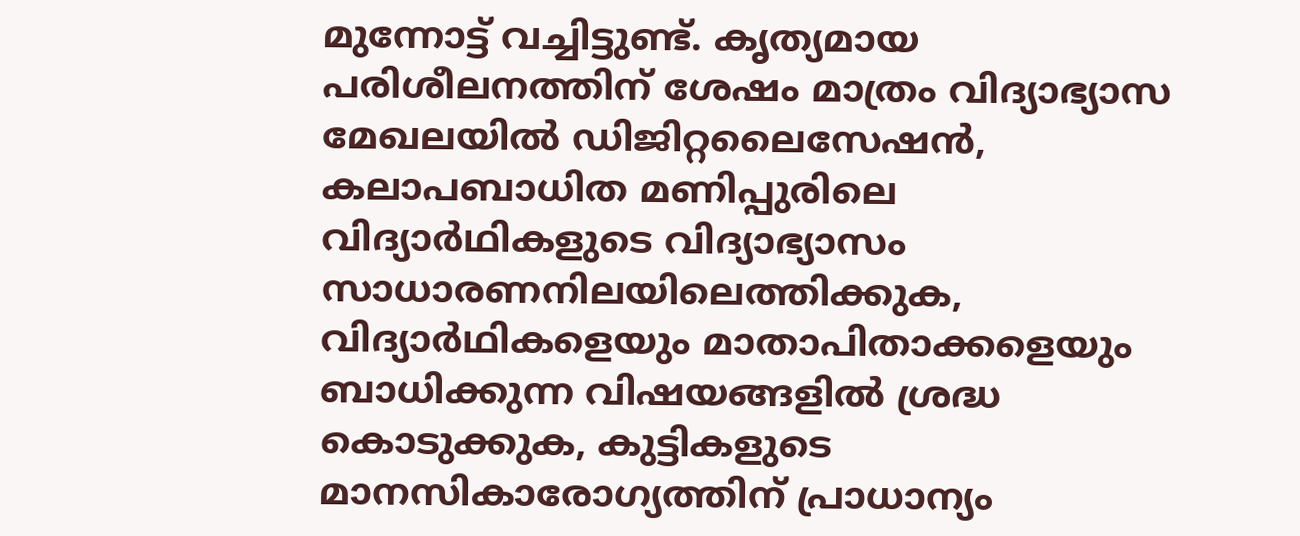മുന്നോട്ട് വച്ചിട്ടുണ്ട്. കൃത്യമായ പരിശീലനത്തിന് ശേഷം മാത്രം വിദ്യാഭ്യാസ മേഖലയിൽ ഡിജിറ്റലൈസേഷൻ, കലാപബാധിത മണിപ്പുരിലെ വിദ്യാർഥികളുടെ വിദ്യാഭ്യാസം സാധാരണനിലയിലെത്തിക്കുക, വിദ്യാർഥികളെയും മാതാപിതാക്കളെയും ബാധിക്കുന്ന വിഷയങ്ങളിൽ ശ്രദ്ധ കൊടുക്കുക, കുട്ടികളുടെ മാനസികാരോഗ്യത്തിന് പ്രാധാന്യം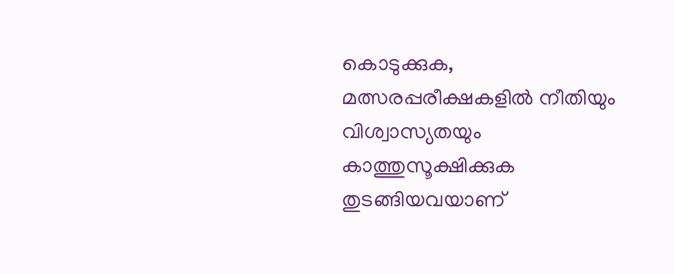കൊടുക്കുക, മത്സരപ്പരീക്ഷകളിൽ നീതിയും വിശ്വാസ്യതയും കാത്തുസൂക്ഷിക്കുക തുടങ്ങിയവയാണ്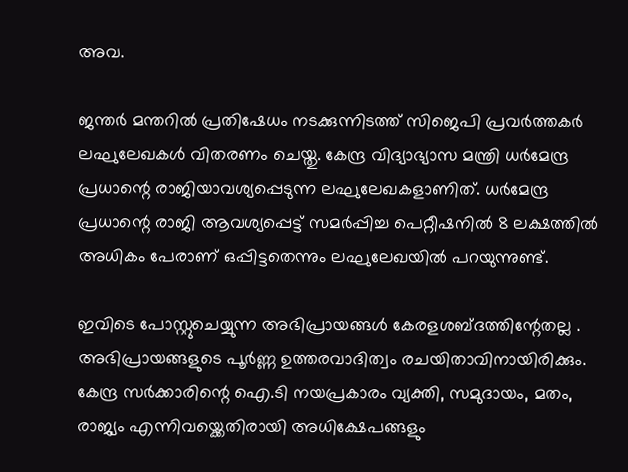അവ.

ജന്തർ മന്തറിൽ പ്രതിഷേധം നടക്കുന്നിടത്ത് സിജെപി പ്രവർത്തകർ ലഘുലേഖകൾ വിതരണം ചെയ്തു. കേന്ദ്ര വിദ്യാഭ്യാസ മന്ത്രി ധർമേന്ദ്ര പ്രധാന്റെ രാജിയാവശ്യപ്പെടുന്ന ലഘുലേഖകളാണിത്. ധർമേന്ദ്ര പ്രധാന്റെ രാജി ആവശ്യപ്പെട്ട് സമർപ്പിച്ച പെറ്റീഷനിൽ 8 ലക്ഷത്തിൽ അധികം പേരാണ് ഒപ്പിട്ടതെന്നും ലഘുലേഖയിൽ പറയുന്നുണ്ട്.

ഇവിടെ പോസ്റ്റുചെയ്യുന്ന അഭിപ്രായങ്ങള്‍ കേരളശബ്‌ദത്തിന്റേതല്ല . അഭിപ്രായങ്ങളുടെ പൂര്‍ണ്ണ ഉത്തരവാദിത്വം രചയിതാവിനായിരിക്കും. കേന്ദ്ര സർക്കാരിന്റെ ഐ.ടി നയപ്രകാരം വ്യക്തി, സമുദായം, മതം, രാജ്യം എന്നിവയ്ക്കെതിരായി അധിക്ഷേപങ്ങളും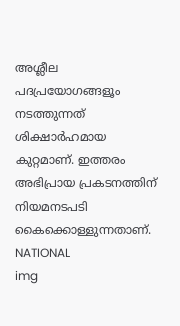അശ്ലീല പദപ്രയോഗങ്ങളൂം നടത്തുന്നത് ശിക്ഷാര്‍ഹമായ കുറ്റമാണ്. ഇത്തരം അഭിപ്രായ പ്രകടനത്തിന് നിയമനടപടി കൈക്കൊള്ളുന്നതാണ്.
NATIONAL
img